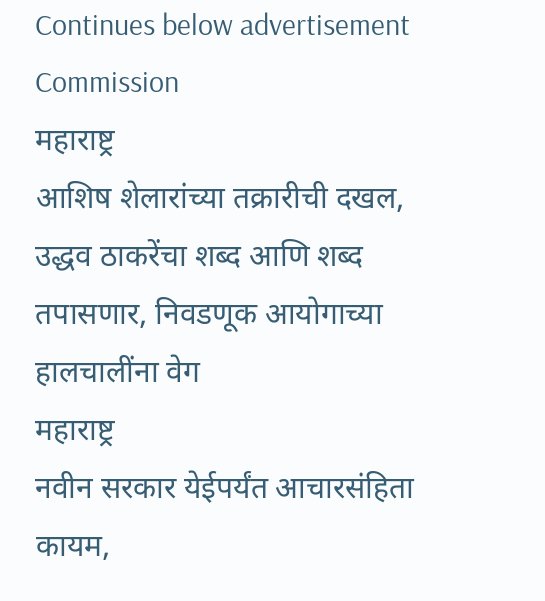Continues below advertisement
Commission
महाराष्ट्र
आशिष शेलारांच्या तक्रारीची दखल, उद्धव ठाकरेंचा शब्द आणि शब्द तपासणार, निवडणूक आयोगाच्या हालचालींना वेग
महाराष्ट्र
नवीन सरकार येईपर्यंत आचारसंहिता कायम,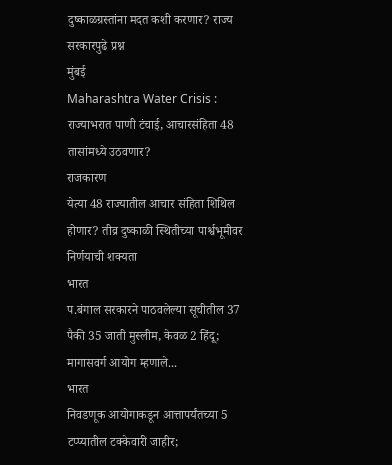दुष्काळग्रस्तांना मदत कशी करणार? राज्य सरकारपुढे प्रश्न
मुंबई
Maharashtra Water Crisis : राज्याभरात पाणी टंचाई, आचारसंहिता 48 तासांमध्ये उठवणार?
राजकारण
येत्या 48 राज्यातील आचार संहिता शिथिल होणार? तीव्र दुष्काळी स्थितीच्या पार्श्वभूमीवर निर्णयाची शक्यता
भारत
प.बंगाल सरकारने पाठवलेल्या सूचीतील 37 पैकी 35 जाती मुस्लीम, केवळ 2 हिंदू; मागासवर्ग आयोग म्हणाले...
भारत
निवडणूक आयोगाकडून आत्तापर्यंतच्या 5 टप्प्यातील टक्केवारी जाहीर;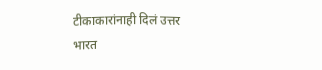टीकाकारांनाही दिलं उत्तर
भारत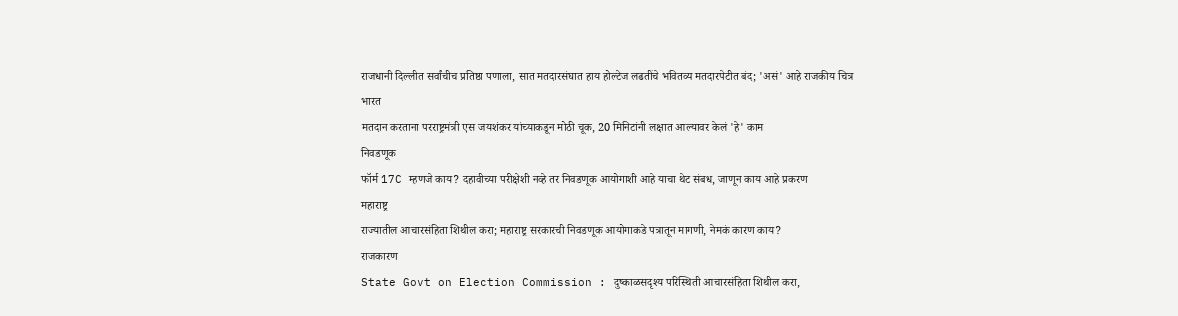राजधानी दिल्लीत सर्वांचीच प्रतिष्ठा पणाला, सात मतदारसंघात हाय होल्टेज लढतींचे भवितव्य मतदारपेटीत बंद; 'असं' आहे राजकीय चित्र
भारत
मतदान करताना परराष्ट्रमंत्री एस जयशंकर यांच्याकडून मोठी चूक, 20 मिनिटांनी लक्षात आल्यावर केलं 'हे' काम
निवडणूक
फॉर्म 17C म्हणजे काय? दहावीच्या परीक्षेशी नव्हे तर निवडणूक आयोगाशी आहे याचा थेट संबध, जाणून काय आहे प्रकरण
महाराष्ट्र
राज्यातील आचारसंहिता शिथील करा; महाराष्ट्र सरकारची निवडणूक आयोगाकडे पत्रातून मागणी, नेमकं कारण काय?
राजकारण
State Govt on Election Commission : दुष्काळसदृश्य परिस्थिती आचारसंहिता शिथील करा,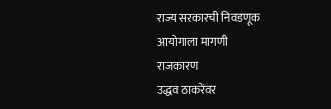राज्य सरकारची निवडणूक आयोगाला मागणी
राजकारण
उद्धव ठाकरेंवर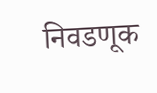निवडणूक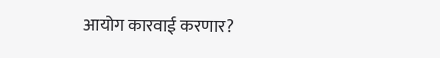आयोग कारवाई करणार?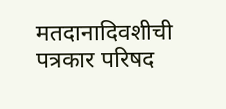मतदानादिवशीची पत्रकार परिषद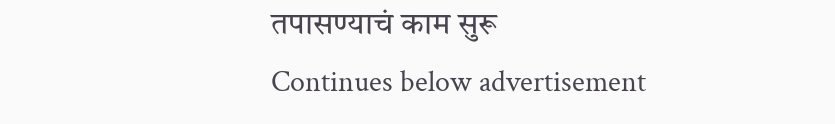तपासण्याचं काम सुरू
Continues below advertisement